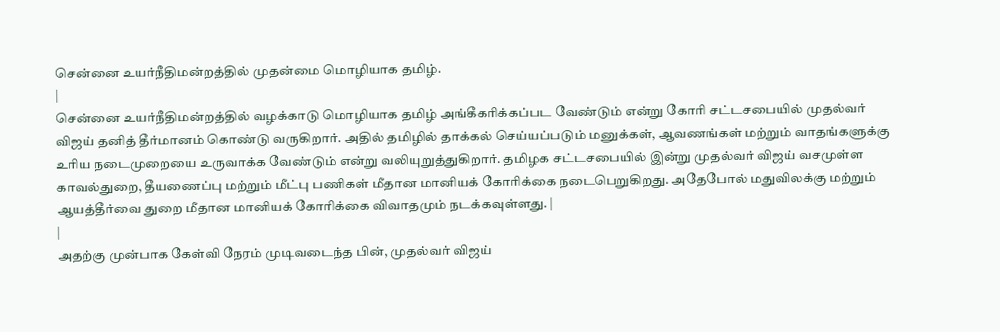சென்னை உயர்நீதிமன்றத்தில் முதன்மை மொழியாக தமிழ்.
|
சென்னை உயர்நீதிமன்றத்தில் வழக்காடு மொழியாக தமிழ் அங்கீகரிக்கப்பட வேண்டும் என்று கோரி சட்டசபையில் முதல்வர் விஜய் தனித் தீர்மானம் கொண்டு வருகிறார். அதில் தமிழில் தாக்கல் செய்யப்படும் மனுக்கள், ஆவணங்கள் மற்றும் வாதங்களுக்கு உரிய நடைமுறையை உருவாக்க வேண்டும் என்று வலியுறுத்துகிறார். தமிழக சட்டசபையில் இன்று முதல்வர் விஜய் வசமுள்ள காவல்துறை, தீயணைப்பு மற்றும் மீட்பு பணிகள் மீதான மானியக் கோரிக்கை நடைபெறுகிறது. அதேபோல் மதுவிலக்கு மற்றும் ஆயத்தீர்வை துறை மீதான மானியக் கோரிக்கை விவாதமும் நடக்கவுள்ளது. |
|
அதற்கு முன்பாக கேள்வி நேரம் முடிவடைந்த பின், முதல்வர் விஜய்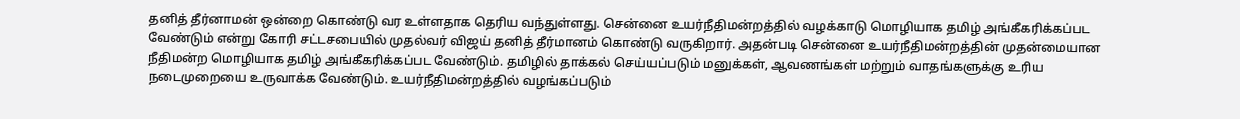தனித் தீர்னாமன் ஒன்றை கொண்டு வர உள்ளதாக தெரிய வந்துள்ளது. சென்னை உயர்நீதிமன்றத்தில் வழக்காடு மொழியாக தமிழ் அங்கீகரிக்கப்பட வேண்டும் என்று கோரி சட்டசபையில் முதல்வர் விஜய் தனித் தீர்மானம் கொண்டு வருகிறார். அதன்படி சென்னை உயர்நீதிமன்றத்தின் முதன்மையான நீதிமன்ற மொழியாக தமிழ் அங்கீகரிக்கப்பட வேண்டும். தமிழில் தாக்கல் செய்யப்படும் மனுக்கள், ஆவணங்கள் மற்றும் வாதங்களுக்கு உரிய நடைமுறையை உருவாக்க வேண்டும். உயர்நீதிமன்றத்தில் வழங்கப்படும்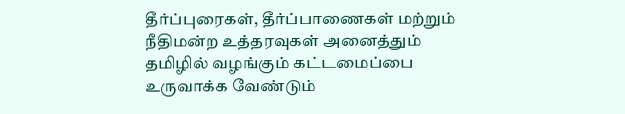தீர்ப்புரைகள், தீர்ப்பாணைகள் மற்றும் நீதிமன்ற உத்தரவுகள் அனைத்தும் தமிழில் வழங்கும் கட்டமைப்பை உருவாக்க வேண்டும்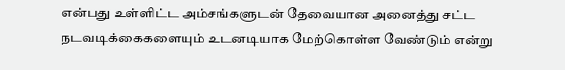என்பது உள்ளிட்ட அம்சங்களுடன் தேவையான அனைத்து சட்ட நடவடிக்கைகளையும் உடனடியாக மேற்கொள்ள வேண்டும் என்று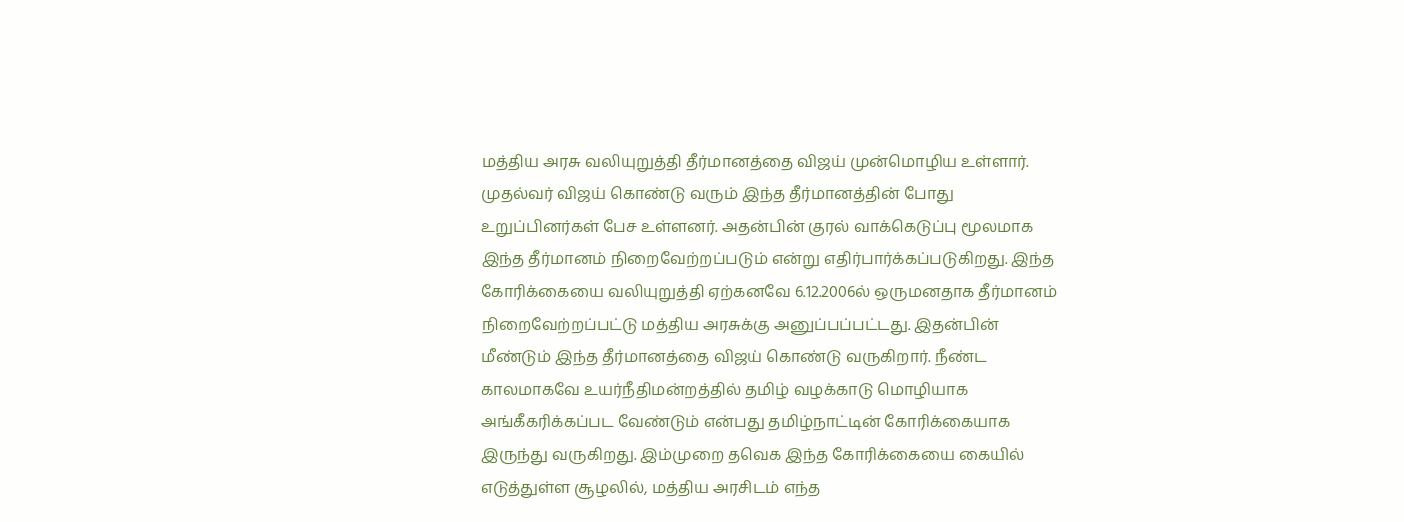மத்திய அரசு வலியுறுத்தி தீர்மானத்தை விஜய் முன்மொழிய உள்ளார். முதல்வர் விஜய் கொண்டு வரும் இந்த தீர்மானத்தின் போது உறுப்பினர்கள் பேச உள்ளனர். அதன்பின் குரல் வாக்கெடுப்பு மூலமாக இந்த தீர்மானம் நிறைவேற்றப்படும் என்று எதிர்பார்க்கப்படுகிறது. இந்த கோரிக்கையை வலியுறுத்தி ஏற்கனவே 6.12.2006ல் ஒருமனதாக தீர்மானம் நிறைவேற்றப்பட்டு மத்திய அரசுக்கு அனுப்பப்பட்டது. இதன்பின் மீண்டும் இந்த தீர்மானத்தை விஜய் கொண்டு வருகிறார். நீண்ட காலமாகவே உயர்நீதிமன்றத்தில் தமிழ் வழக்காடு மொழியாக அங்கீகரிக்கப்பட வேண்டும் என்பது தமிழ்நாட்டின் கோரிக்கையாக இருந்து வருகிறது. இம்முறை தவெக இந்த கோரிக்கையை கையில் எடுத்துள்ள சூழலில், மத்திய அரசிடம் எந்த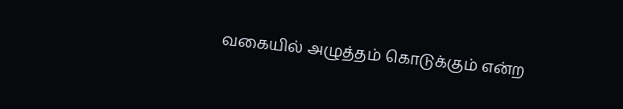வகையில் அழுத்தம் கொடுக்கும் என்ற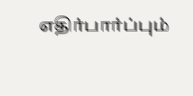எதிர்பார்ப்பும்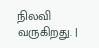நிலவி வருகிறது. |